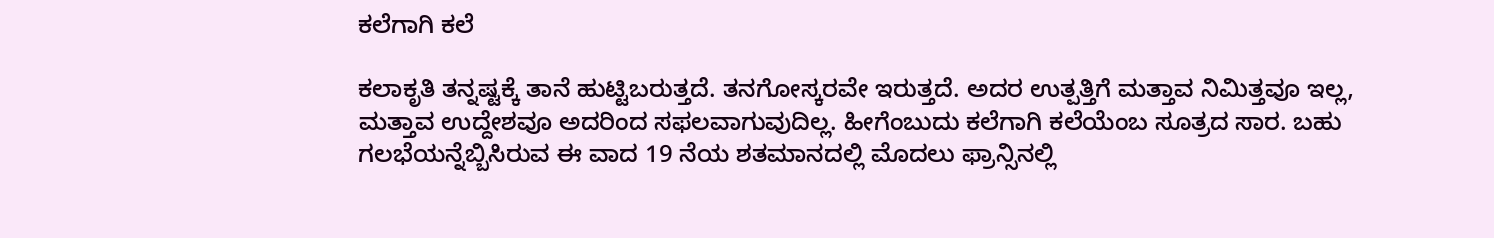ಕಲೆಗಾಗಿ ಕಲೆ

ಕಲಾಕೃತಿ ತನ್ನಷ್ಟಕ್ಕೆ ತಾನೆ ಹುಟ್ಟಿಬರುತ್ತದೆ. ತನಗೋಸ್ಕರವೇ ಇರುತ್ತದೆ. ಅದರ ಉತ್ಪತ್ತಿಗೆ ಮತ್ತಾವ ನಿಮಿತ್ತವೂ ಇಲ್ಲ, ಮತ್ತಾವ ಉದ್ದೇಶವೂ ಅದರಿಂದ ಸಫಲವಾಗುವುದಿಲ್ಲ. ಹೀಗೆಂಬುದು ಕಲೆಗಾಗಿ ಕಲೆಯೆಂಬ ಸೂತ್ರದ ಸಾರ. ಬಹು ಗಲಭೆಯನ್ನೆಬ್ಬಿಸಿರುವ ಈ ವಾದ 19 ನೆಯ ಶತಮಾನದಲ್ಲಿ ಮೊದಲು ಫ್ರಾನ್ಸಿನಲ್ಲಿ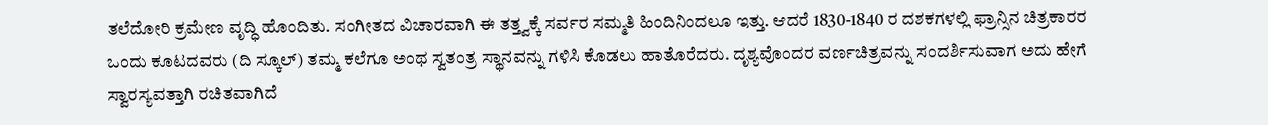ತಲೆದೋರಿ ಕ್ರಮೇಣ ವೃದ್ಧಿ ಹೊಂದಿತು. ಸಂಗೀತದ ವಿಚಾರವಾಗಿ ಈ ತತ್ತ್ವಕ್ಕೆ ಸರ್ವರ ಸಮ್ಮತಿ ಹಿಂದಿನಿಂದಲೂ ಇತ್ತು. ಆದರೆ 1830-1840 ರ ದಶಕಗಳಲ್ಲಿ ಫ್ರಾನ್ಸಿನ ಚಿತ್ರಕಾರರ ಒಂದು ಕೂಟದವರು (ದಿ ಸ್ಕೂಲ್) ತಮ್ಮ ಕಲೆಗೂ ಅಂಥ ಸ್ವತಂತ್ರ ಸ್ಥಾನವನ್ನು ಗಳಿಸಿ ಕೊಡಲು ಹಾತೊರೆದರು. ದೃಶ್ಯವೊಂದರ ವರ್ಣಚಿತ್ರವನ್ನು ಸಂದರ್ಶಿಸುವಾಗ ಅದು ಹೇಗೆ ಸ್ವಾರಸ್ಯವತ್ತಾಗಿ ರಚಿತವಾಗಿದೆ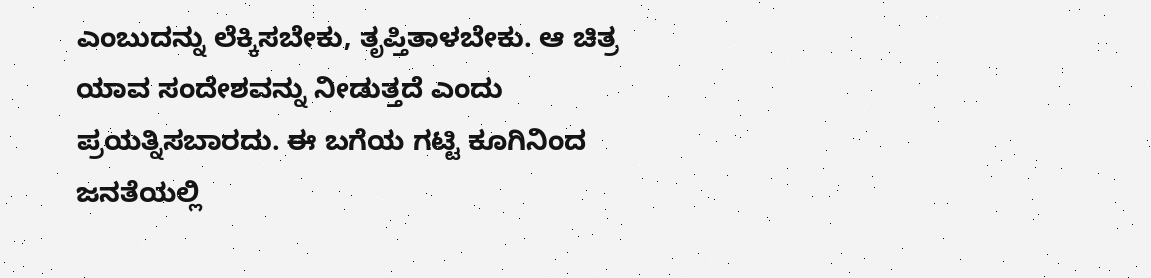ಎಂಬುದನ್ನು ಲೆಕ್ಕಿಸಬೇಕು, ತೃಪ್ತಿತಾಳಬೇಕು. ಆ ಚಿತ್ರ ಯಾವ ಸಂದೇಶವನ್ನು ನೀಡುತ್ತದೆ ಎಂದು ಪ್ರಯತ್ನಿಸಬಾರದು. ಈ ಬಗೆಯ ಗಟ್ಟಿ ಕೂಗಿನಿಂದ ಜನತೆಯಲ್ಲಿ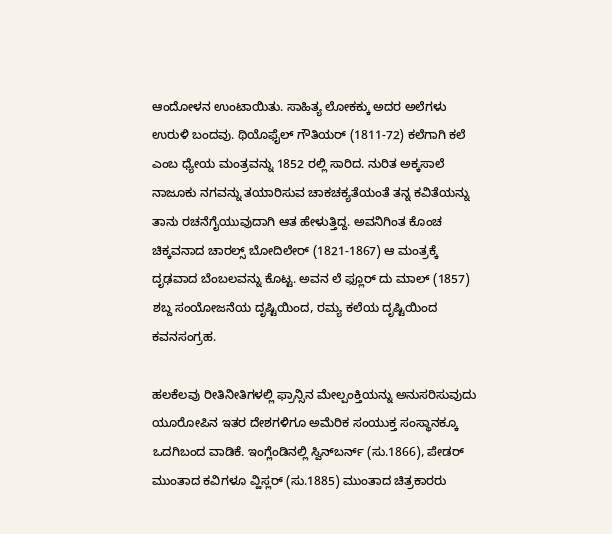ಆಂದೋಳನ ಉಂಟಾಯಿತು. ಸಾಹಿತ್ಯ ಲೋಕಕ್ಕು ಅದರ ಅಲೆಗಳು ಉರುಳಿ ಬಂದವು. ಥಿಯೊಫೈಲ್ ಗೌತಿಯರ್ (1811-72) ಕಲೆಗಾಗಿ ಕಲೆ ಎಂಬ ಧ್ಯೇಯ ಮಂತ್ರವನ್ನು 1852 ರಲ್ಲಿ ಸಾರಿದ. ನುರಿತ ಅಕ್ಕಸಾಲೆ ನಾಜೂಕು ನಗವನ್ನು ತಯಾರಿಸುವ ಚಾಕಚಕ್ಯತೆಯಂತೆ ತನ್ನ ಕವಿತೆಯನ್ನು ತಾನು ರಚನೆಗೈಯುವುದಾಗಿ ಆತ ಹೇಳುತ್ತಿದ್ದ. ಅವನಿಗಿಂತ ಕೊಂಚ ಚಿಕ್ಕವನಾದ ಚಾರಲ್ಸ್ ಬೋದಿಲೇರ್ (1821-1867) ಆ ಮಂತ್ರಕ್ಕೆ ದೃಢವಾದ ಬೆಂಬಲವನ್ನು ಕೊಟ್ಟ. ಅವನ ಲೆ ಫ್ಲೂರ್ ದು ಮಾಲ್ (1857) ಶಬ್ದ ಸಂಯೋಜನೆಯ ದೃಷ್ಟಿಯಿಂದ, ರಮ್ಯ ಕಲೆಯ ದೃಷ್ಟಿಯಿಂದ ಕವನಸಂಗ್ರಹ.

ಹಲಕೆಲವು ರೀತಿನೀತಿಗಳಲ್ಲಿ ಫ್ರಾನ್ಸಿನ ಮೇಲ್ಪಂಕ್ತಿಯನ್ನು ಅನುಸರಿಸುವುದು ಯೂರೋಪಿನ ಇತರ ದೇಶಗಳಿಗೂ ಅಮೆರಿಕ ಸಂಯುಕ್ತ ಸಂಸ್ಥಾನಕ್ಕೂ ಒದಗಿಬಂದ ವಾಡಿಕೆ. ಇಂಗ್ಲೆಂಡಿನಲ್ಲಿ ಸ್ವಿನ್‍ಬರ್ನ್ (ಸು.1866), ಪೇಡರ್ ಮುಂತಾದ ಕವಿಗಳೂ ವ್ಹಿಸ್ಲರ್ (ಸು.1885) ಮುಂತಾದ ಚಿತ್ರಕಾರರು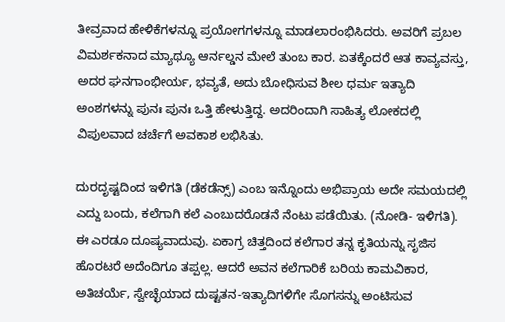ತೀವ್ರವಾದ ಹೇಳಿಕೆಗಳನ್ನೂ ಪ್ರಯೋಗಗಳನ್ನೂ ಮಾಡಲಾರಂಭಿಸಿದರು. ಅವರಿಗೆ ಪ್ರಬಲ ವಿಮರ್ಶಕನಾದ ಮ್ಯಾಥ್ಯೂ ಆರ್ನಲ್ಡನ ಮೇಲೆ ತುಂಬ ಕಾರ. ಏತಕ್ಕೆಂದರೆ ಆತ ಕಾವ್ಯವಸ್ತು, ಅದರ ಘನಗಾಂಭೀರ್ಯ, ಭವ್ಯತೆ, ಅದು ಬೋಧಿಸುವ ಶೀಲ ಧರ್ಮ ಇತ್ಯಾದಿ ಅಂಶಗಳನ್ನು ಪುನಃ ಪುನಃ ಒತ್ತಿ ಹೇಳುತ್ತಿದ್ದ. ಅದರಿಂದಾಗಿ ಸಾಹಿತ್ಯ ಲೋಕದಲ್ಲಿ ವಿಪುಲವಾದ ಚರ್ಚೆಗೆ ಅವಕಾಶ ಲಭಿಸಿತು.

ದುರದೃಷ್ಟದಿಂದ ಇಳಿಗತಿ (ಡೆಕಡೆನ್ಸ್) ಎಂಬ ಇನ್ನೊಂದು ಅಭಿಪ್ರಾಯ ಅದೇ ಸಮಯದಲ್ಲಿ ಎದ್ದು ಬಂದು, ಕಲೆಗಾಗಿ ಕಲೆ ಎಂಬುದರೊಡನೆ ನೆಂಟು ಪಡೆಯಿತು. (ನೋಡಿ- ಇಳಿಗತಿ). ಈ ಎರಡೂ ದೂಷ್ಯವಾದುವು. ಏಕಾಗ್ರ ಚಿತ್ತದಿಂದ ಕಲೆಗಾರ ತನ್ನ ಕೃತಿಯನ್ನು ಸೃಜಿಸ ಹೊರಟರೆ ಅದೆಂದಿಗೂ ತಪ್ಪಲ್ಲ. ಆದರೆ ಅವನ ಕಲೆಗಾರಿಕೆ ಬರಿಯ ಕಾಮವಿಕಾರ, ಅತಿಚರ್ಯೆ, ಸ್ವೇಚ್ಛೆಯಾದ ದುಷ್ಟತನ-ಇತ್ಯಾದಿಗಳಿಗೇ ಸೊಗಸನ್ನು ಅಂಟಿಸುವ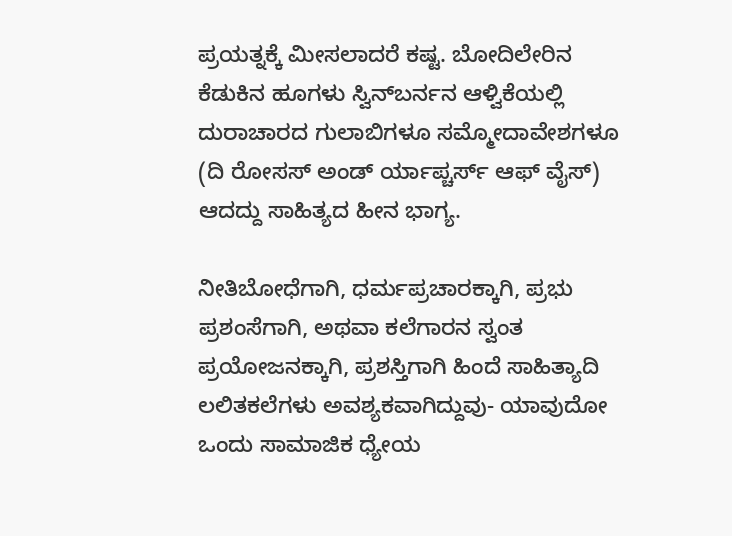ಪ್ರಯತ್ನಕ್ಕೆ ಮೀಸಲಾದರೆ ಕಷ್ಟ. ಬೋದಿಲೇರಿನ ಕೆಡುಕಿನ ಹೂಗಳು ಸ್ವಿನ್‍ಬರ್ನನ ಆಳ್ವಿಕೆಯಲ್ಲಿ ದುರಾಚಾರದ ಗುಲಾಬಿಗಳೂ ಸಮ್ಮೋದಾವೇಶಗಳೂ (ದಿ ರೋಸಸ್ ಅಂಡ್ ರ್ಯಾಪ್ಚರ್ಸ್ ಆಫ್ ವೈಸ್) ಆದದ್ದು ಸಾಹಿತ್ಯದ ಹೀನ ಭಾಗ್ಯ.

ನೀತಿಬೋಧೆಗಾಗಿ, ಧರ್ಮಪ್ರಚಾರಕ್ಕಾಗಿ, ಪ್ರಭು ಪ್ರಶಂಸೆಗಾಗಿ, ಅಥವಾ ಕಲೆಗಾರನ ಸ್ವಂತ ಪ್ರಯೋಜನಕ್ಕಾಗಿ, ಪ್ರಶಸ್ತಿಗಾಗಿ ಹಿಂದೆ ಸಾಹಿತ್ಯಾದಿ ಲಲಿತಕಲೆಗಳು ಅವಶ್ಯಕವಾಗಿದ್ದುವು- ಯಾವುದೋ ಒಂದು ಸಾಮಾಜಿಕ ಧ್ಯೇಯ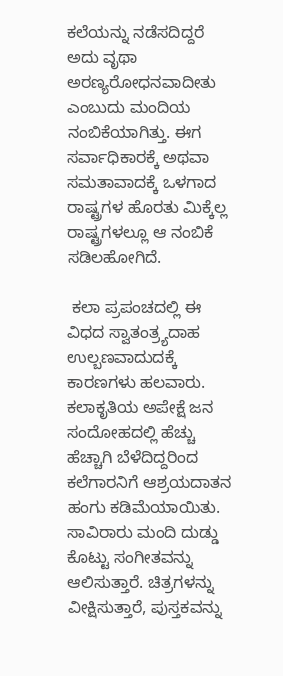ಕಲೆಯನ್ನು ನಡೆಸದಿದ್ದರೆ ಅದು ವೃಥಾ ಅರಣ್ಯರೋಧನವಾದೀತು ಎಂಬುದು ಮಂದಿಯ ನಂಬಿಕೆಯಾಗಿತ್ತು. ಈಗ ಸರ್ವಾಧಿಕಾರಕ್ಕೆ ಅಥವಾ ಸಮತಾವಾದಕ್ಕೆ ಒಳಗಾದ ರಾಷ್ಟ್ರಗಳ ಹೊರತು ಮಿಕ್ಕೆಲ್ಲ ರಾಷ್ಟ್ರಗಳಲ್ಲೂ ಆ ನಂಬಿಕೆ ಸಡಿಲಹೋಗಿದೆ.

 ಕಲಾ ಪ್ರಪಂಚದಲ್ಲಿ ಈ ವಿಧದ ಸ್ವಾತಂತ್ರ್ಯದಾಹ ಉಲ್ಬಣವಾದುದಕ್ಕೆ ಕಾರಣಗಳು ಹಲವಾರು. ಕಲಾಕೃತಿಯ ಅಪೇಕ್ಷೆ ಜನ ಸಂದೋಹದಲ್ಲಿ ಹೆಚ್ಚು ಹೆಚ್ಚಾಗಿ ಬೆಳೆದಿದ್ದರಿಂದ ಕಲೆಗಾರನಿಗೆ ಆಶ್ರಯದಾತನ ಹಂಗು ಕಡಿಮೆಯಾಯಿತು. ಸಾವಿರಾರು ಮಂದಿ ದುಡ್ಡು ಕೊಟ್ಟು ಸಂಗೀತವನ್ನು ಆಲಿಸುತ್ತಾರೆ. ಚಿತ್ರಗಳನ್ನು ವೀಕ್ಷಿಸುತ್ತಾರೆ, ಪುಸ್ತಕವನ್ನು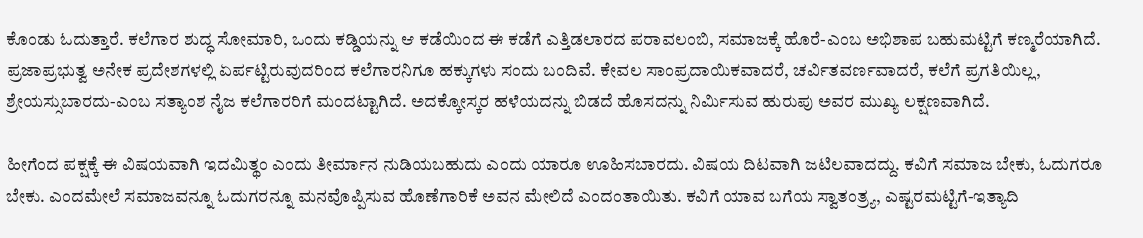ಕೊಂಡು ಓದುತ್ತಾರೆ. ಕಲೆಗಾರ ಶುದ್ಧ ಸೋಮಾರಿ, ಒಂದು ಕಡ್ಡಿಯನ್ನು ಆ ಕಡೆಯಿಂದ ಈ ಕಡೆಗೆ ಎತ್ತಿಡಲಾರದ ಪರಾವಲಂಬಿ, ಸಮಾಜಕ್ಕೆ ಹೊರೆ-ಎಂಬ ಅಭಿಶಾಪ ಬಹುಮಟ್ಟಿಗೆ ಕಣ್ಮರೆಯಾಗಿದೆ. ಪ್ರಜಾಪ್ರಭುತ್ವ ಅನೇಕ ಪ್ರದೇಶಗಳಲ್ಲಿ ಏರ್ಪಟ್ಟಿರುವುದರಿಂದ ಕಲೆಗಾರನಿಗೂ ಹಕ್ಕುಗಳು ಸಂದು ಬಂದಿವೆ. ಕೇವಲ ಸಾಂಪ್ರದಾಯಿಕವಾದರೆ, ಚರ್ವಿತವರ್ಣವಾದರೆ, ಕಲೆಗೆ ಪ್ರಗತಿಯಿಲ್ಲ, ಶ್ರೇಯಸ್ಸುಬಾರದು-ಎಂಬ ಸತ್ಯಾಂಶ ನೈಜ ಕಲೆಗಾರರಿಗೆ ಮಂದಟ್ಟಾಗಿದೆ. ಅದಕ್ಕೋಸ್ಕರ ಹಳೆಯದನ್ನು ಬಿಡದೆ ಹೊಸದನ್ನು ನಿರ್ಮಿಸುವ ಹುರುಪು ಅವರ ಮುಖ್ಯ ಲಕ್ಷಣವಾಗಿದೆ.

ಹೀಗೆಂದ ಪಕ್ಷಕ್ಕೆ ಈ ವಿಷಯವಾಗಿ ಇದಮಿತ್ಥಂ ಎಂದು ತೀರ್ಮಾನ ನುಡಿಯಬಹುದು ಎಂದು ಯಾರೂ ಊಹಿಸಬಾರದು. ವಿಷಯ ದಿಟವಾಗಿ ಜಟಿಲವಾದದ್ದು. ಕವಿಗೆ ಸಮಾಜ ಬೇಕು, ಓದುಗರೂ ಬೇಕು. ಎಂದಮೇಲೆ ಸಮಾಜವನ್ನೂ ಓದುಗರನ್ನೂ ಮನವೊಪ್ಪಿಸುವ ಹೊಣೆಗಾರಿಕೆ ಅವನ ಮೇಲಿದೆ ಎಂದಂತಾಯಿತು. ಕವಿಗೆ ಯಾವ ಬಗೆಯ ಸ್ವಾತಂತ್ರ್ಯ, ಎಷ್ಟರಮಟ್ಟಿಗೆ-ಇತ್ಯಾದಿ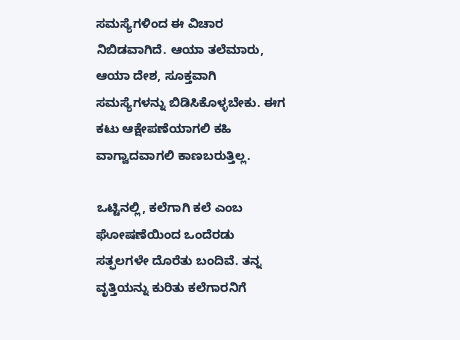ಸಮಸ್ಯೆಗಳಿಂದ ಈ ವಿಚಾರ ನಿಬಿಡವಾಗಿದೆ. ಆಯಾ ತಲೆಮಾರು, ಆಯಾ ದೇಶ, ಸೂಕ್ತವಾಗಿ ಸಮಸ್ಯೆಗಳನ್ನು ಬಿಡಿಸಿಕೊಳ್ಳಬೇಕು. ಈಗ ಕಟು ಆಕ್ಷೇಪಣೆಯಾಗಲಿ ಕಹಿ ವಾಗ್ವಾದವಾಗಲಿ ಕಾಣಬರುತ್ತಿಲ್ಲ.

ಒಟ್ಟಿನಲ್ಲಿ, ಕಲೆಗಾಗಿ ಕಲೆ ಎಂಬ ಘೋಷಣೆಯಿಂದ ಒಂದೆರಡು ಸತ್ಫಲಗಳೇ ದೊರೆತು ಬಂದಿವೆ. ತನ್ನ ವೃತ್ತಿಯನ್ನು ಕುರಿತು ಕಲೆಗಾರನಿಗೆ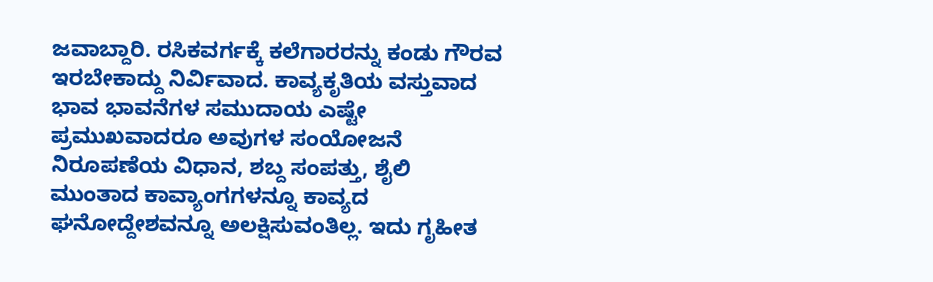ಜವಾಬ್ದಾರಿ. ರಸಿಕವರ್ಗಕ್ಕೆ ಕಲೆಗಾರರನ್ನು ಕಂಡು ಗೌರವ ಇರಬೇಕಾದ್ದು ನಿರ್ವಿವಾದ. ಕಾವ್ಯಕೃತಿಯ ವಸ್ತುವಾದ ಭಾವ ಭಾವನೆಗಳ ಸಮುದಾಯ ಎಷ್ಟೇ ಪ್ರಮುಖವಾದರೂ ಅವುಗಳ ಸಂಯೋಜನೆ ನಿರೂಪಣೆಯ ವಿಧಾನ, ಶಬ್ದ ಸಂಪತ್ತು, ಶೈಲಿ ಮುಂತಾದ ಕಾವ್ಯಾಂಗಗಳನ್ನೂ ಕಾವ್ಯದ ಘನೋದ್ದೇಶವನ್ನೂ ಅಲಕ್ಷಿಸುವಂತಿಲ್ಲ. ಇದು ಗೃಹೀತ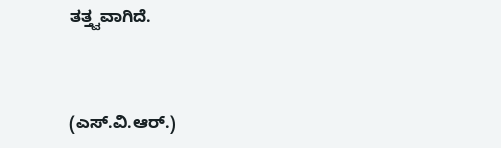ತತ್ತ್ವವಾಗಿದೆ.



(ಎಸ್.ವಿ.ಆರ್.)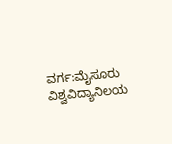ವರ್ಗ:ಮೈಸೂರು ವಿಶ್ವವಿದ್ಯಾನಿಲಯ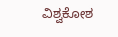ವಿಶ್ವಕೋಶ